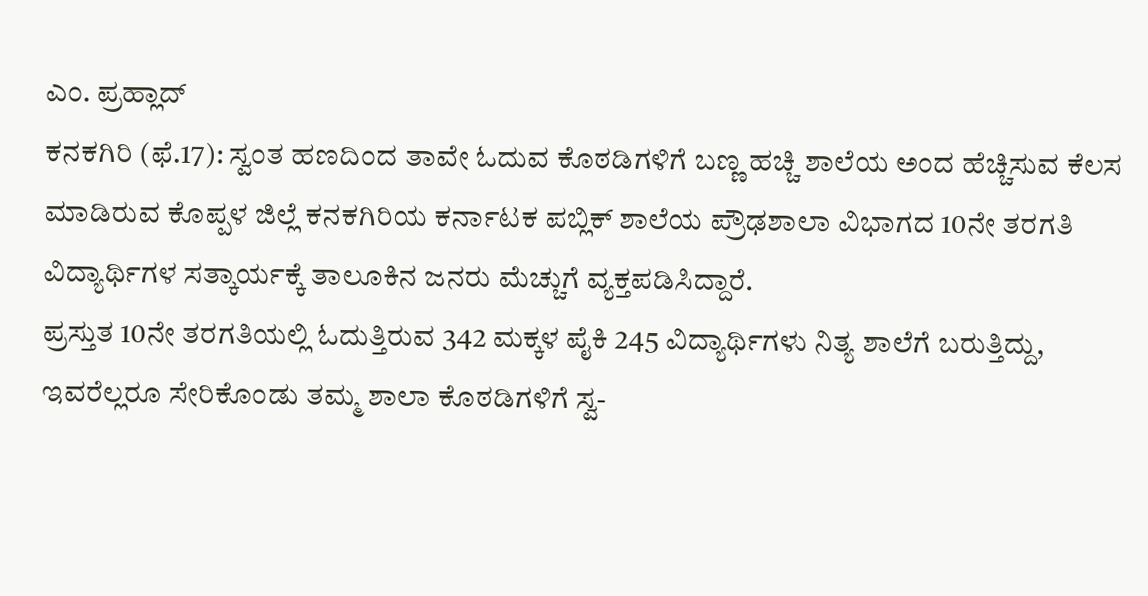ಎಂ. ಪ್ರಹ್ಲಾದ್
ಕನಕಗಿರಿ (ಫೆ.17): ಸ್ವಂತ ಹಣದಿಂದ ತಾವೇ ಓದುವ ಕೊಠಡಿಗಳಿಗೆ ಬಣ್ಣ ಹಚ್ಚಿ ಶಾಲೆಯ ಅಂದ ಹೆಚ್ಚಿಸುವ ಕೆಲಸ ಮಾಡಿರುವ ಕೊಪ್ಪಳ ಜಿಲ್ಲೆ ಕನಕಗಿರಿಯ ಕರ್ನಾಟಕ ಪಬ್ಲಿಕ್ ಶಾಲೆಯ ಪ್ರೌಢಶಾಲಾ ವಿಭಾಗದ 10ನೇ ತರಗತಿ ವಿದ್ಯಾರ್ಥಿಗಳ ಸತ್ಕಾರ್ಯಕ್ಕೆ ತಾಲೂಕಿನ ಜನರು ಮೆಚ್ಚುಗೆ ವ್ಯಕ್ತಪಡಿಸಿದ್ದಾರೆ.
ಪ್ರಸ್ತುತ 10ನೇ ತರಗತಿಯಲ್ಲಿ ಓದುತ್ತಿರುವ 342 ಮಕ್ಕಳ ಪೈಕಿ 245 ವಿದ್ಯಾರ್ಥಿಗಳು ನಿತ್ಯ ಶಾಲೆಗೆ ಬರುತ್ತಿದ್ದು, ಇವರೆಲ್ಲರೂ ಸೇರಿಕೊಂಡು ತಮ್ಮ ಶಾಲಾ ಕೊಠಡಿಗಳಿಗೆ ಸ್ವ-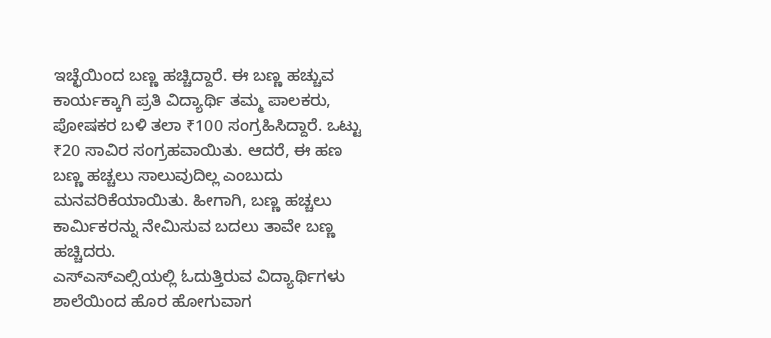ಇಚ್ಛೆಯಿಂದ ಬಣ್ಣ ಹಚ್ಚಿದ್ದಾರೆ. ಈ ಬಣ್ಣ ಹಚ್ಚುವ ಕಾರ್ಯಕ್ಕಾಗಿ ಪ್ರತಿ ವಿದ್ಯಾರ್ಥಿ ತಮ್ಮ ಪಾಲಕರು, ಪೋಷಕರ ಬಳಿ ತಲಾ ₹100 ಸಂಗ್ರಹಿಸಿದ್ದಾರೆ. ಒಟ್ಟು ₹20 ಸಾವಿರ ಸಂಗ್ರಹವಾಯಿತು. ಆದರೆ, ಈ ಹಣ ಬಣ್ಣ ಹಚ್ಚಲು ಸಾಲುವುದಿಲ್ಲ ಎಂಬುದು ಮನವರಿಕೆಯಾಯಿತು. ಹೀಗಾಗಿ, ಬಣ್ಣ ಹಚ್ಚಲು ಕಾರ್ಮಿಕರನ್ನು ನೇಮಿಸುವ ಬದಲು ತಾವೇ ಬಣ್ಣ ಹಚ್ಚಿದರು.
ಎಸ್ಎಸ್ಎಲ್ಸಿಯಲ್ಲಿ ಓದುತ್ತಿರುವ ವಿದ್ಯಾರ್ಥಿಗಳು ಶಾಲೆಯಿಂದ ಹೊರ ಹೋಗುವಾಗ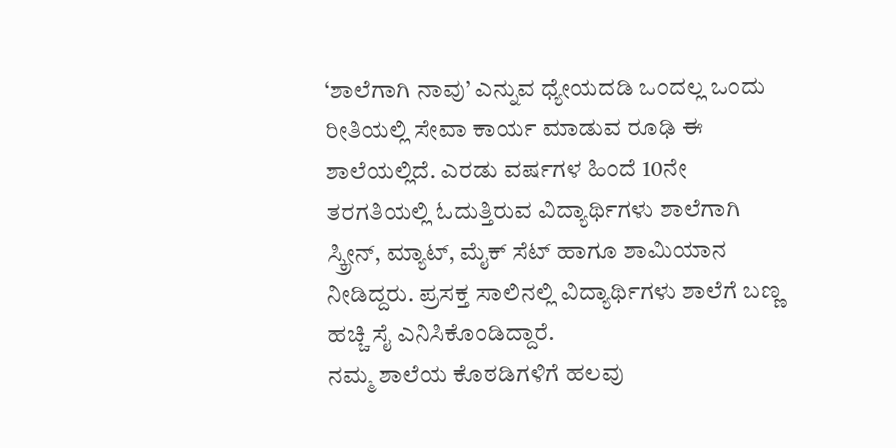‘ಶಾಲೆಗಾಗಿ ನಾವು’ ಎನ್ನುವ ಧ್ಯೇಯದಡಿ ಒಂದಲ್ಲ ಒಂದು ರೀತಿಯಲ್ಲಿ ಸೇವಾ ಕಾರ್ಯ ಮಾಡುವ ರೂಢಿ ಈ ಶಾಲೆಯಲ್ಲಿದೆ. ಎರಡು ವರ್ಷಗಳ ಹಿಂದೆ 10ನೇ ತರಗತಿಯಲ್ಲಿ ಓದುತ್ತಿರುವ ವಿದ್ಯಾರ್ಥಿಗಳು ಶಾಲೆಗಾಗಿ ಸ್ಕ್ರೀನ್, ಮ್ಯಾಟ್, ಮೈಕ್ ಸೆಟ್ ಹಾಗೂ ಶಾಮಿಯಾನ ನೀಡಿದ್ದರು. ಪ್ರಸಕ್ತ ಸಾಲಿನಲ್ಲಿ ವಿದ್ಯಾರ್ಥಿಗಳು ಶಾಲೆಗೆ ಬಣ್ಣ ಹಚ್ಚಿ ಸೈ ಎನಿಸಿಕೊಂಡಿದ್ದಾರೆ.
ನಮ್ಮ ಶಾಲೆಯ ಕೊಠಡಿಗಳಿಗೆ ಹಲವು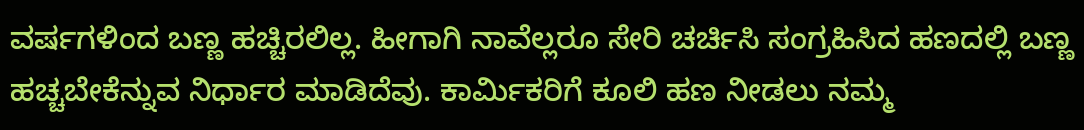ವರ್ಷಗಳಿಂದ ಬಣ್ಣ ಹಚ್ಚಿರಲಿಲ್ಲ. ಹೀಗಾಗಿ ನಾವೆಲ್ಲರೂ ಸೇರಿ ಚರ್ಚಿಸಿ ಸಂಗ್ರಹಿಸಿದ ಹಣದಲ್ಲಿ ಬಣ್ಣ ಹಚ್ಚಬೇಕೆನ್ನುವ ನಿರ್ಧಾರ ಮಾಡಿದೆವು. ಕಾರ್ಮಿಕರಿಗೆ ಕೂಲಿ ಹಣ ನೀಡಲು ನಮ್ಮ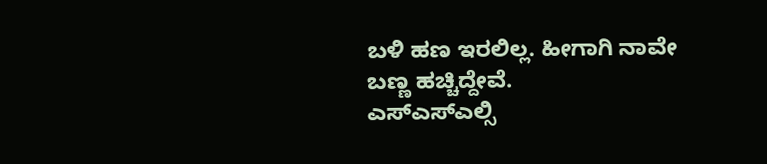ಬಳಿ ಹಣ ಇರಲಿಲ್ಲ. ಹೀಗಾಗಿ ನಾವೇ ಬಣ್ಣ ಹಚ್ಚಿದ್ದೇವೆ.
ಎಸ್ಎಸ್ಎಲ್ಸಿ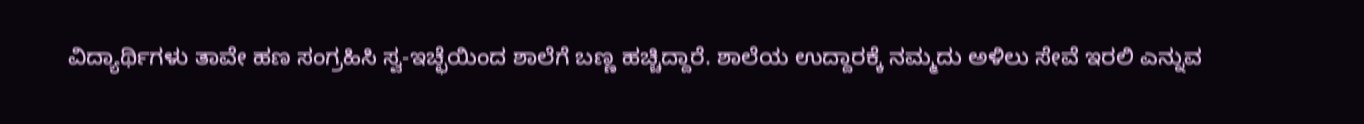ವಿದ್ಯಾರ್ಥಿಗಳು ತಾವೇ ಹಣ ಸಂಗ್ರಹಿಸಿ ಸ್ವ-ಇಚ್ಛೆಯಿಂದ ಶಾಲೆಗೆ ಬಣ್ಣ ಹಚ್ಚಿದ್ದಾರೆ. ಶಾಲೆಯ ಉದ್ದಾರಕ್ಕೆ ನಮ್ಮದು ಅಳಿಲು ಸೇವೆ ಇರಲಿ ಎನ್ನುವ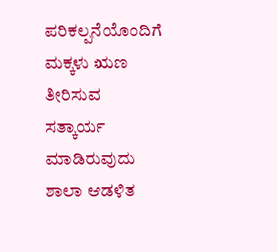ಪರಿಕಲ್ಪನೆಯೊಂದಿಗೆ ಮಕ್ಕಳು ಋಣ ತೀರಿಸುವ ಸತ್ಕಾರ್ಯ ಮಾಡಿರುವುದು ಶಾಲಾ ಆಡಳಿತ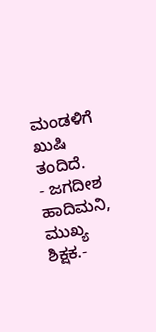ಮಂಡಳಿಗೆ ಖುಷಿ ತಂದಿದೆ.
- ಜಗದೀಶ ಹಾದಿಮನಿ, ಮುಖ್ಯ ಶಿಕ್ಷಕ.-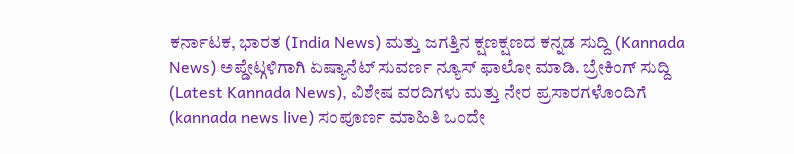ಕರ್ನಾಟಕ, ಭಾರತ (India News) ಮತ್ತು ಜಗತ್ತಿನ ಕ್ಷಣಕ್ಷಣದ ಕನ್ನಡ ಸುದ್ದಿ (Kannada News) ಅಪ್ಡೇಟ್ಗಳಿಗಾಗಿ ಏಷ್ಯಾನೆಟ್ ಸುವರ್ಣ ನ್ಯೂಸ್ ಫಾಲೋ ಮಾಡಿ. ಬ್ರೇಕಿಂಗ್ ಸುದ್ದಿ (Latest Kannada News), ವಿಶೇಷ ವರದಿಗಳು ಮತ್ತು ನೇರ ಪ್ರಸಾರಗಳೊಂದಿಗೆ (kannada news live) ಸಂಪೂರ್ಣ ಮಾಹಿತಿ ಒಂದೇ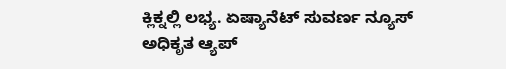ಕ್ಲಿಕ್ನಲ್ಲಿ ಲಭ್ಯ. ಏಷ್ಯಾನೆಟ್ ಸುವರ್ಣ ನ್ಯೂಸ್ ಅಧಿಕೃತ ಆ್ಯಪ್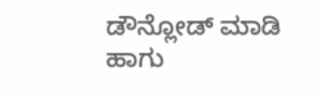ಡೌನ್ಲೋಡ್ ಮಾಡಿ ಹಾಗು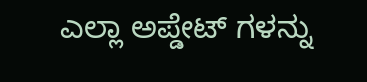ಎಲ್ಲಾ ಅಪ್ಡೇಟ್ ಗಳನ್ನು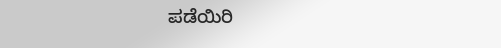ಪಡೆಯಿರಿ